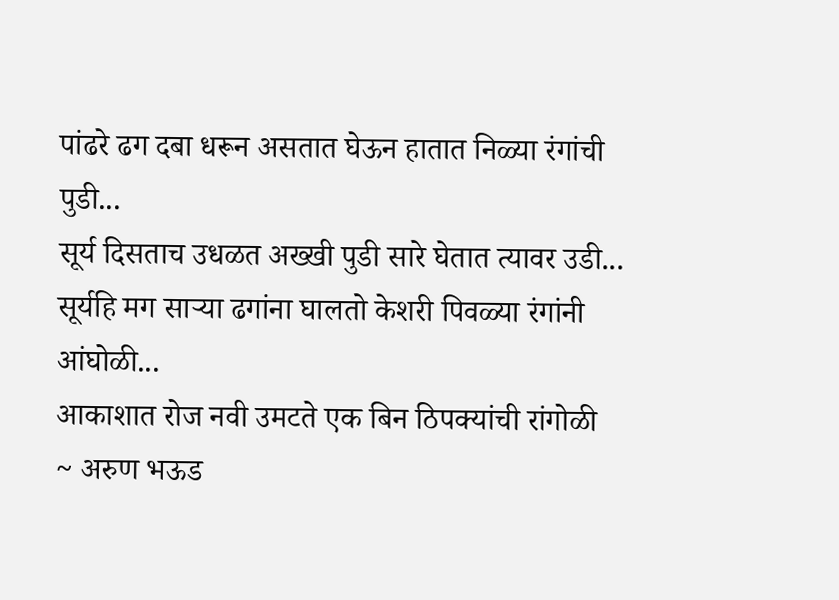पांढरे ढग दबा धरून असतात घेऊन हातात निळ्या रंगांची पुडी...
सूर्य दिसताच उधळत अख्खी पुडी सारे घेतात त्यावर उडी...
सूर्यहि मग साऱ्या ढगांना घालतो केशरी पिवळ्या रंगांनी आंघोळी...
आकाशात रोज नवी उमटते एक बिन ठिपक्यांची रांगोळी
~ अरुण भऊड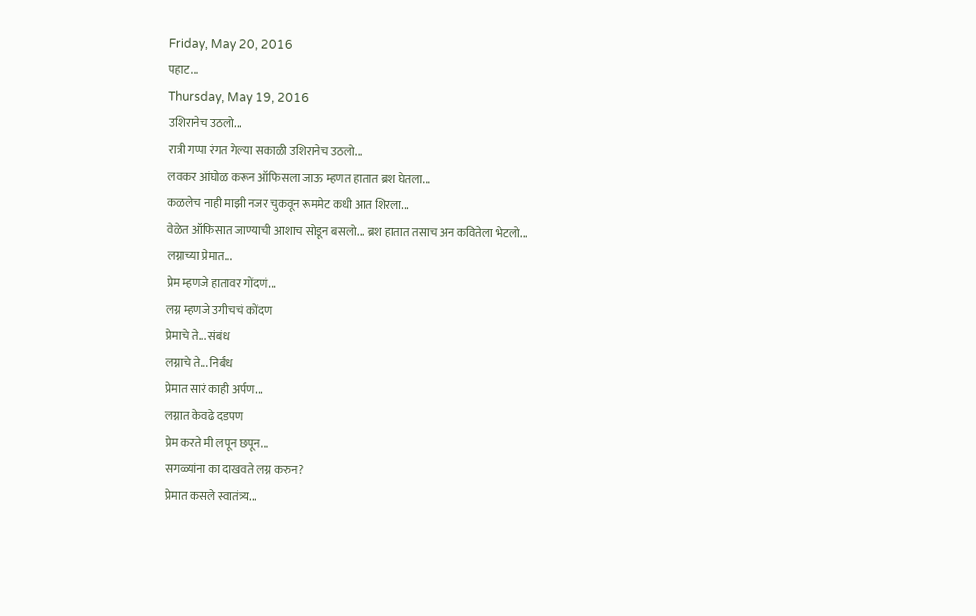Friday, May 20, 2016
पहाट...
Thursday, May 19, 2016
उशिरानेच उठलो...
रात्री गप्पा रंगत गेल्या सकाळी उशिरानेच उठलो...
लवकर आंघोळ करून ऑफिसला जाऊ म्हणत हातात ब्रश घेतला...
कळलेच नाही माझी नजर चुकवून रूममेट कधी आत शिरला...
वेळेत ऑफिसात जाण्याची आशाच सोडून बसलो... ब्रश हातात तसाच अन कवितेला भेटलो...
लग्नाच्या प्रेमात...
प्रेम म्हणजे हातावर गोंदणं...
लग्न म्हणजे उगीचचं कोंदण
प्रेमाचे ते... संबंध
लग्नाचे ते... निर्बंध
प्रेमात सारं काही अर्पण...
लग्नात केवढे दडपण
प्रेम करते मी लपून छपून...
सगळ्यांना का दाखवते लग्न करुन?
प्रेमात कसले स्वातंत्र्य...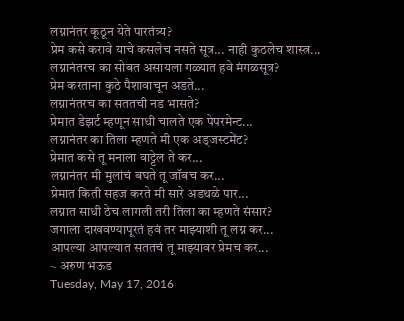लग्नानंतर कूठून येते पारतंत्र्य?
प्रेम कसे करावे याचे कसलेच नसते सूत्र... नाही कुठलेच शास्त्र...
लग्नानंतरच का सोबत असायला गळ्यात हवे मंगळसूत्र?
प्रेम करताना कुठे पैशावाचून अडते...
लग्नानंतरच का सततची नड भासते?
प्रेमात डेझर्ट म्हणून साधी चालते एक पेपरमेन्ट...
लग्नानंतर का तिला म्हणते मी एक अड्जस्टमेंट?
प्रेमात कसे तू मनाला वाट्टेल ते कर...
लग्नानंतर मी मुलांचं बघते तू जॉबच कर...
प्रेमात किती सहज करते मी सारे अडथळे पार...
लग्नात साधी ठेच लागली तरी तिला का म्हणते संसार?
जगाला दाखवण्यापूरतं हवं तर माझ्याशी तू लग्न कर...
आपल्या आपल्यात सततचं तू माझ्यावर प्रेमच कर...
~ अरुण भऊड
Tuesday, May 17, 2016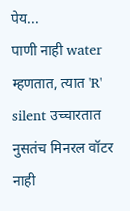पेय...
पाणी नाही water म्हणतात, त्यात 'R' silent उच्चारतात
नुसतंच मिनरल वॉटर नाही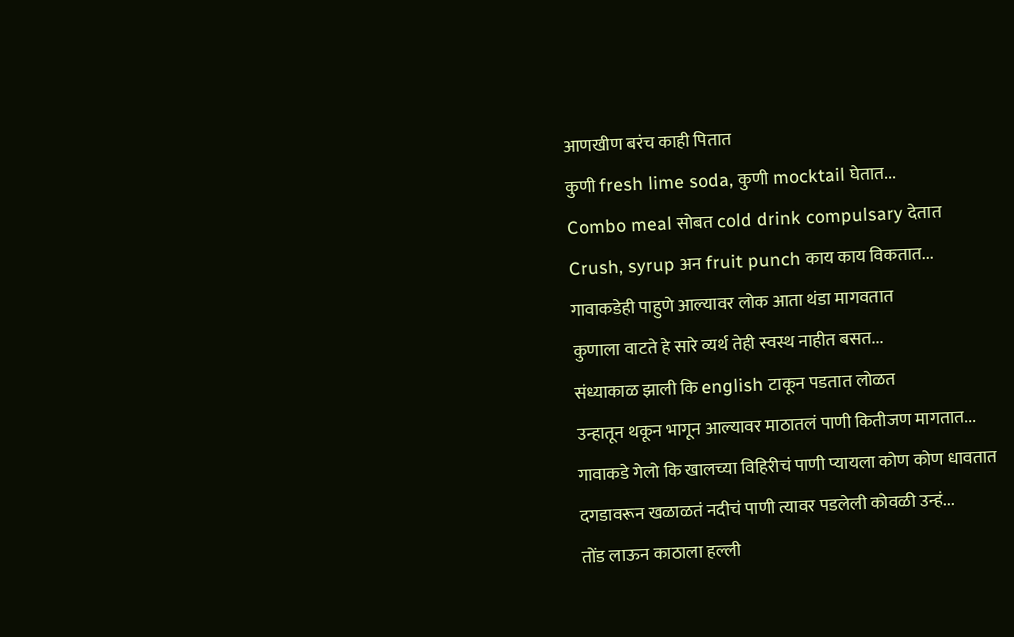आणखीण बरंच काही पितात
कुणी fresh lime soda, कुणी mocktail घेतात...
Combo meal सोबत cold drink compulsary देतात
Crush, syrup अन fruit punch काय काय विकतात...
गावाकडेही पाहुणे आल्यावर लोक आता थंडा मागवतात
कुणाला वाटते हे सारे व्यर्थ तेही स्वस्थ नाहीत बसत...
संध्याकाळ झाली कि english टाकून पडतात लोळत
उन्हातून थकून भागून आल्यावर माठातलं पाणी कितीजण मागतात...
गावाकडे गेलो कि खालच्या विहिरीचं पाणी प्यायला कोण कोण धावतात
दगडावरून खळाळतं नदीचं पाणी त्यावर पडलेली कोवळी उन्हं...
तोंड लाऊन काठाला हल्ली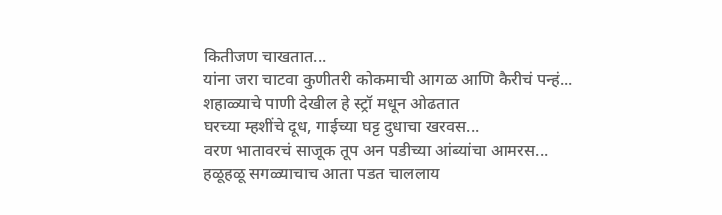कितीजण चाखतात...
यांना जरा चाटवा कुणीतरी कोकमाची आगळ आणि कैरीचं पन्हं...
शहाळ्याचे पाणी देखील हे स्ट्रॉ मधून ओढतात
घरच्या म्हशींचे दूध, गाईच्या घट्ट दुधाचा खरवस...
वरण भातावरचं साजूक तूप अन पडीच्या आंब्यांचा आमरस...
हळूहळू सगळ्याचाच आता पडत चाललाय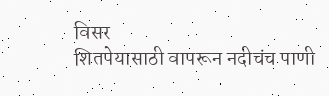विसर
शितपेयासाठी वापरून नदीचंच पाणी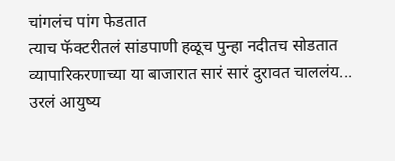चांगलंच पांग फेडतात
त्याच फॅक्टरीतलं सांडपाणी हळूच पुन्हा नदीतच सोडतात
व्यापारिकरणाच्या या बाजारात सारं सारं दुरावत चाललंय...
उरलं आयुष्य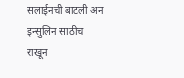सलाईनची बाटली अन इन्सुलिन साठीच राखून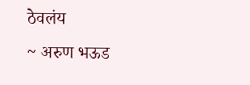ठेवलंय
~ अरुण भऊड